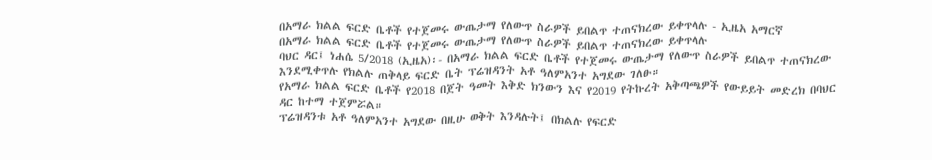በአማራ ክልል ፍርድ ቤቶች የተጀመሩ ውጤታማ የለውጥ ስራዎች ይበልጥ ተጠናክረው ይቀጥላሉ - ኢዜአ አማርኛ
በአማራ ክልል ፍርድ ቤቶች የተጀመሩ ውጤታማ የለውጥ ስራዎች ይበልጥ ተጠናክረው ይቀጥላሉ
ባህር ዳር፤ ነሐሴ 5/2018 (ኢዜአ)፡- በአማራ ክልል ፍርድ ቤቶች የተጀመሩ ውጤታማ የለውጥ ስራዎች ይበልጥ ተጠናክረው እንደሚቀጥሉ የክልሉ ጠቅላይ ፍርድ ቤት ፕሬዝዳንት አቶ ዓለምአንተ አግደው ገለፁ።
የአማራ ክልል ፍርድ ቤቶች የ2018 በጀት ዓመት እቅድ ክንውን እና የ2019 የትኩረት አቅጣጫዎች የውይይት መድረክ በባህር ዳር ከተማ ተጀምሯል።
ፕሬዝዳንቱ አቶ ዓለምአንተ አግደው በዚሁ ወቅት እንዳሉት፤ በክልሉ የፍርድ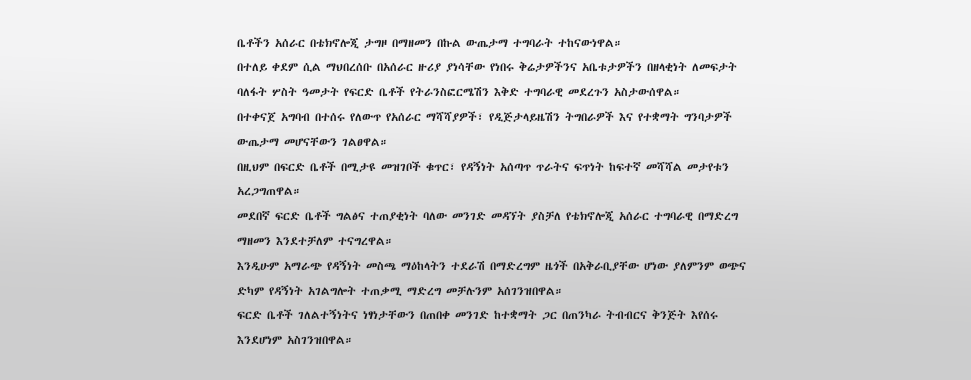ቤቶችን አሰራር በቴክኖሎጂ ታግዞ በማዘመን በኩል ውጤታማ ተግባራት ተከናውነዋል።
በተለይ ቀደም ሲል ማህበረሰቡ በአሰራር ዙሪያ ያነሳቸው የነበሩ ቅሬታዎችንና አቤቱታዎችን በዘላቂነት ለመፍታት ባለፋት ሦስት ዓመታት የፍርድ ቤቶች የትራንስፎርሜሽን እቅድ ተግባራዊ መደረጉን አስታውሰዋል።
በተቀናጀ አግባብ በተሰሩ የለውጥ የአሰራር ማሻሻያዎች፣ የዲጅታላይዜሽን ትግበራዎች እና የተቋማት ግንባታዎች ውጤታማ መሆናቸውን ገልፀዋል።
በዚህም በፍርድ ቤቶች በሚታዩ መዝገቦች ቁጥር፣ የዳኝነት አሰጣጥ ጥራትና ፍጥነት ከፍተኛ መሻሻል መታየቱን አረጋግጠዋል።
መደበኛ ፍርድ ቤቶች ግልፅና ተጠያቂነት ባለው መንገድ መዳኘት ያስቻለ የቴክኖሎጂ አሰራር ተግባራዊ በማድረግ ማዘመን እንደተቻለም ተናግረዋል።
እንዲሁም አማራጭ የዳኝነት መስጫ ማዕከላትን ተደራሽ በማድረግም ዜጎች በአቅራቢያቸው ሆነው ያለምንም ወጭና ድካም የዳኝነት አገልግሎት ተጠቃሚ ማድረግ መቻሉንም አሰገንዝበዋል።
ፍርድ ቤቶች ገለልተኝነትና ነፃነታቸውን በጠበቀ መንገድ ከተቋማት ጋር በጠንካራ ትብብርና ቅንጅት እየሰሩ እንደሆነም አስገንዝበዋል።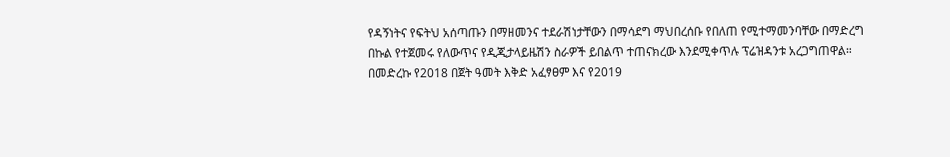የዳኝነትና የፍትህ አሰጣጡን በማዘመንና ተደራሽነታቸውን በማሳደግ ማህበረሰቡ የበለጠ የሚተማመንባቸው በማድረግ በኩል የተጀመሩ የለውጥና የዲጂታላይዜሽን ስራዎች ይበልጥ ተጠናክረው እንደሚቀጥሉ ፕሬዝዳንቱ አረጋግጠዋል።
በመድረኩ የ2018 በጀት ዓመት እቅድ አፈፃፀም እና የ2019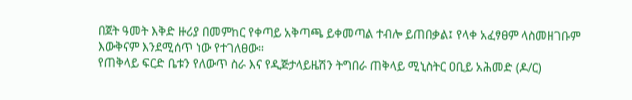በጀት ዓመት እቅድ ዙሪያ በመምከር የቀጣይ አቅጣጫ ይቀመጣል ተብሎ ይጠበቃል፤ የላቀ አፈፃፀም ላስመዘገቡም እውቅናም እንደሚሰጥ ነው የተገለፀው።
የጠቅላይ ፍርድ ቤቱን የለውጥ ስራ እና የዲጅታላይዜሽን ትግበራ ጠቅላይ ሚኒስትር ዐቢይ አሕመድ (ዶ/ር)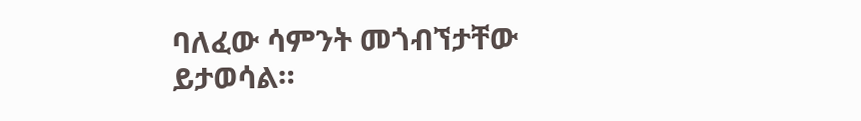ባለፈው ሳምንት መጎብኘታቸው ይታወሳል።